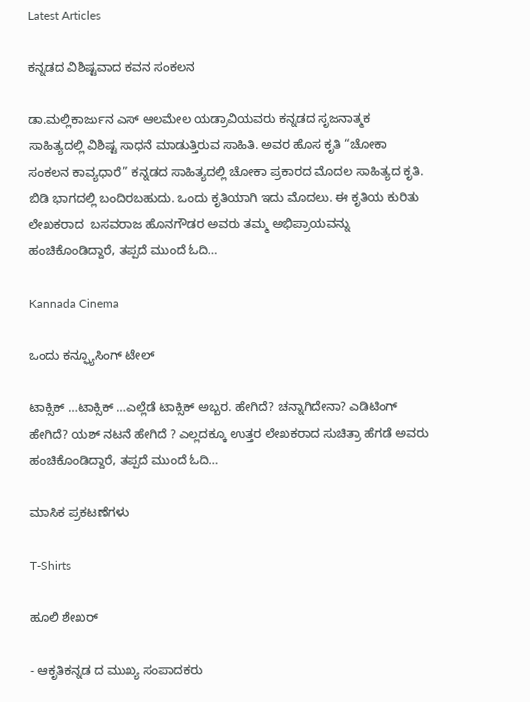Latest Articles

ಕನ್ನಡದ ವಿಶಿಷ್ಟವಾದ ಕವನ ಸಂಕಲನ

ಡಾ.ಮಲ್ಲಿಕಾರ್ಜುನ ಎಸ್ ಆಲಮೇಲ ಯಡ್ರಾವಿಯವರು ಕನ್ನಡದ ಸೃಜನಾತ್ಮಕ ಸಾಹಿತ್ಯದಲ್ಲಿ ವಿಶಿಷ್ಟ ಸಾಧನೆ ಮಾಡುತ್ತಿರುವ ಸಾಹಿತಿ. ಅವರ ಹೊಸ ಕೃತಿ “ಚೋಕಾ ಸಂಕಲನ ಕಾವ್ಯಧಾರೆ” ಕನ್ನಡದ ಸಾಹಿತ್ಯದಲ್ಲಿ ಚೋಕಾ ಪ್ರಕಾರದ ಮೊದಲ ಸಾಹಿತ್ಯದ ಕೃತಿ. ಬಿಡಿ ಭಾಗದಲ್ಲಿ ಬಂದಿರಬಹುದು. ಒಂದು ಕೃತಿಯಾಗಿ ಇದು ಮೊದಲು. ಈ ಕೃತಿಯ ಕುರಿತು ಲೇಖಕರಾದ  ಬಸವರಾಜ ಹೊನಗೌಡರ ಅವರು ತಮ್ಮ ಅಭಿಪ್ರಾಯವನ್ನು ಹಂಚಿಕೊಂಡಿದ್ದಾರೆ, ತಪ್ಪದೆ ಮುಂದೆ ಓದಿ…

Kannada Cinema

ಒಂದು ಕನ್ಫ್ಯೂಸಿಂಗ್ ಟೇಲ್

ಟಾಕ್ಸಿಕ್ …ಟಾಕ್ಸಿಕ್ …ಎಲ್ಲೆಡೆ ಟಾಕ್ಸಿಕ್ ಅಬ್ಬರ. ಹೇಗಿದೆ? ಚನ್ನಾಗಿದೇನಾ? ಎಡಿಟಿಂಗ್ ಹೇಗಿದೆ? ಯಶ್ ನಟನೆ ಹೇಗಿದೆ ? ಎಲ್ಲದಕ್ಕೂ ಉತ್ತರ ಲೇಖಕರಾದ ಸುಚಿತ್ರಾ ಹೆಗಡೆ ಅವರು ಹಂಚಿಕೊಂಡಿದ್ದಾರೆ, ತಪ್ಪದೆ ಮುಂದೆ ಓದಿ…

ಮಾಸಿಕ ಪ್ರಕಟಣೆಗಳು

T-Shirts

ಹೂಲಿ ಶೇಖರ್

- ಆಕೃತಿಕನ್ನಡ ದ ಮುಖ್ಯ ಸಂಪಾದಕರು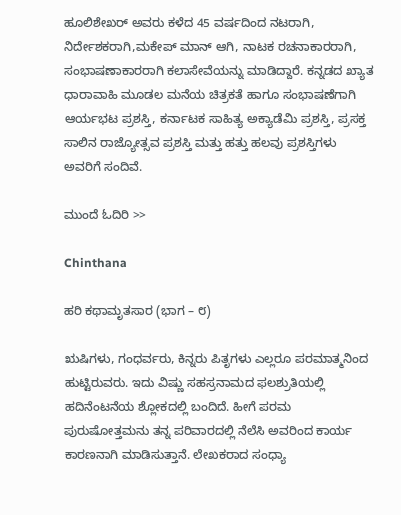ಹೂಲಿಶೇಖರ್ ಅವರು ಕಳೆದ 45 ವರ್ಷದಿಂದ ನಟರಾಗಿ, ನಿರ್ದೇಶಕರಾಗಿ,ಮಕೇಪ್ ಮಾನ್ ಆಗಿ, ನಾಟಕ ರಚನಾಕಾರರಾಗಿ, ಸಂಭಾಷಣಾಕಾರರಾಗಿ ಕಲಾಸೇವೆಯನ್ನು ಮಾಡಿದ್ದಾರೆ. ಕನ್ನಡದ ಖ್ಯಾತ ಧಾರಾವಾಹಿ ಮೂಡಲ ಮನೆಯ ಚಿತ್ರಕತೆ ಹಾಗೂ ಸಂಭಾಷಣೆಗಾಗಿ ಆರ್ಯಭಟ ಪ್ರಶಸ್ತಿ, ಕರ್ನಾಟಕ ಸಾಹಿತ್ಯ ಅಕ್ಯಾಡೆಮಿ ಪ್ರಶಸ್ತಿ, ಪ್ರಸಕ್ತ ಸಾಲಿನ ರಾಜ್ಯೋತ್ಸವ ಪ್ರಶಸ್ತಿ ಮತ್ತು ಹತ್ತು ಹಲವು ಪ್ರಶಸ್ತಿಗಳು ಅವರಿಗೆ ಸಂದಿವೆ.

ಮುಂದೆ ಓದಿರಿ >>

Chinthana

ಹರಿ ಕಥಾಮೃತಸಾರ (ಭಾಗ – ೮)

ಋಷಿಗಳು, ಗಂಧರ್ವರು, ಕಿನ್ನರು ಪಿತೃಗಳು ಎಲ್ಲರೂ ಪರಮಾತ್ಮನಿಂದ ಹುಟ್ಟಿರುವರು. ಇದು ವಿಷ್ಣು ಸಹಸ್ರನಾಮದ ಫಲಶ್ರುತಿಯಲ್ಲಿ ಹದಿನೆಂಟನೆಯ ಶ್ಲೋಕದಲ್ಲಿ ಬಂದಿದೆ. ಹೀಗೆ ಪರಮ ಪುರುಷೋತ್ತಮನು ತನ್ನ ಪರಿವಾರದಲ್ಲಿ ನೆಲೆಸಿ ಅವರಿಂದ ಕಾರ್ಯ ಕಾರಣನಾಗಿ ಮಾಡಿಸುತ್ತಾನೆ. ಲೇಖಕರಾದ ಸಂಧ್ಯಾ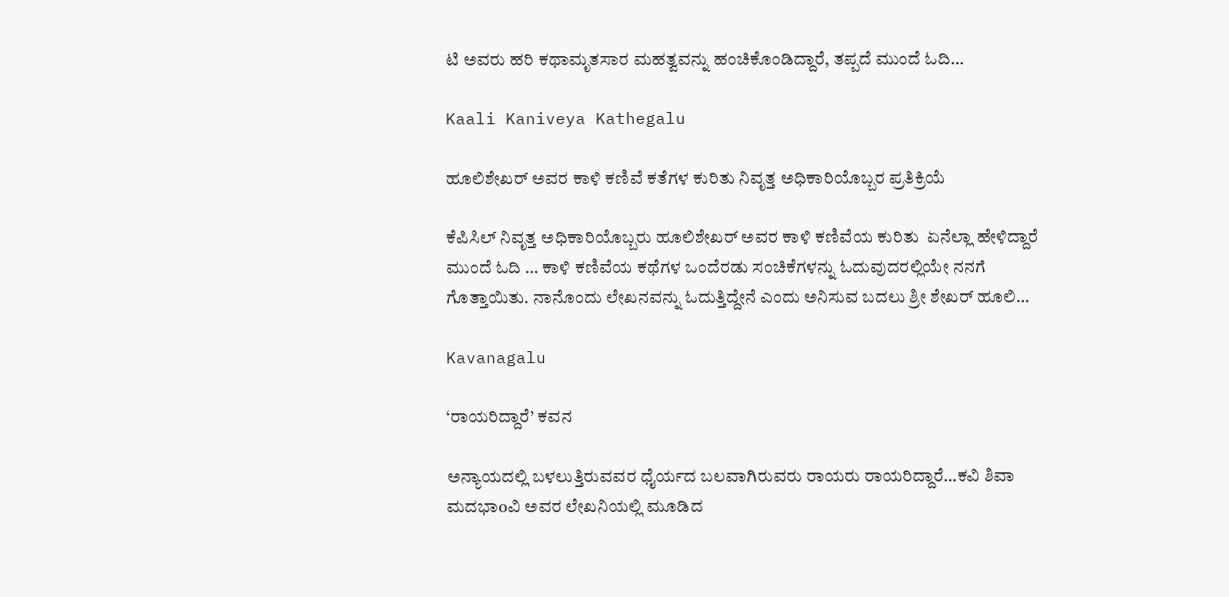ಟಿ ಅವರು ಹರಿ ಕಥಾಮೃತಸಾರ ಮಹತ್ವವನ್ನು ಹಂಚಿಕೊಂಡಿದ್ದಾರೆ, ತಪ್ಪದೆ ಮುಂದೆ ಓದಿ…

Kaali Kaniveya Kathegalu

ಹೂಲಿಶೇಖರ್ ಅವರ ಕಾಳಿ ಕಣಿವೆ ಕತೆಗಳ ಕುರಿತು ನಿವೃತ್ತ ಅಧಿಕಾರಿಯೊಬ್ಬರ ಪ್ರತಿಕ್ರಿಯೆ

ಕೆಪಿಸಿಲ್ ನಿವೃತ್ತ ಅಧಿಕಾರಿಯೊಬ್ಬರು ಹೂಲಿಶೇಖರ್ ಅವರ ಕಾಳಿ ಕಣಿವೆಯ ಕುರಿತು  ಏನೆಲ್ಲಾ ಹೇಳಿದ್ದಾರೆ ಮುಂದೆ ಓದಿ … ಕಾಳಿ ಕಣಿವೆಯ ಕಥೆಗಳ ಒಂದೆರಡು ಸಂಚಿಕೆಗಳನ್ನು ಓದುವುದರಲ್ಲಿಯೇ ನನಗೆ ಗೊತ್ತಾಯಿತು. ನಾನೊಂದು ಲೇಖನವನ್ನು ಓದುತ್ತಿದ್ದೇನೆ ಎಂದು ಅನಿಸುವ ಬದಲು ಶ್ರೀ ಶೇಖರ್ ಹೂಲಿ…

Kavanagalu

‘ರಾಯರಿದ್ದಾರೆ’ ಕವನ

ಅನ್ಯಾಯದಲ್ಲಿ ಬಳಲುತ್ತಿರುವವರ ಧೈರ್ಯದ ಬಲವಾಗಿರುವರು ರಾಯರು ರಾಯರಿದ್ದಾರೆ…ಕವಿ ಶಿವಾ ಮದಭಾoವಿ ಅವರ ಲೇಖನಿಯಲ್ಲಿ ಮೂಡಿದ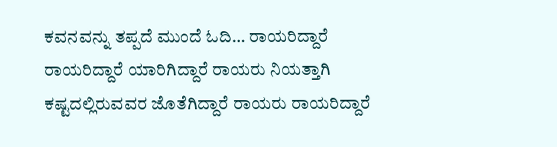ಕವನವನ್ನು ತಪ್ಪದೆ ಮುಂದೆ ಓದಿ… ರಾಯರಿದ್ದಾರೆ ರಾಯರಿದ್ದಾರೆ ಯಾರಿಗಿದ್ದಾರೆ ರಾಯರು ನಿಯತ್ತಾಗಿ ಕಷ್ಟದಲ್ಲಿರುವವರ ಜೊತೆಗಿದ್ದಾರೆ ರಾಯರು ರಾಯರಿದ್ದಾರೆ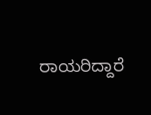ರಾಯರಿದ್ದಾರೆ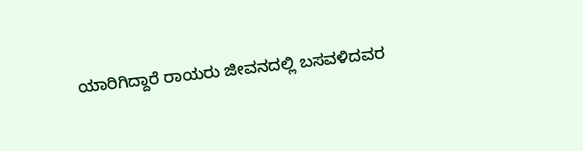ಯಾರಿಗಿದ್ದಾರೆ ರಾಯರು ಜೀವನದಲ್ಲಿ ಬಸವಳಿದವರ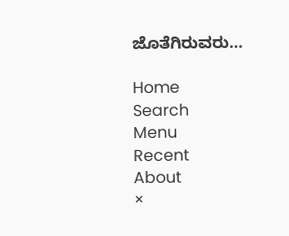ಜೊತೆಗಿರುವರು…

Home
Search
Menu
Recent
About
×